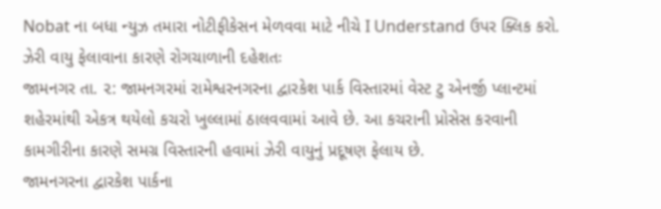Nobat ના બધા ન્યુઝ તમારા નોટીફીકેસન મેળવવા માટે નીચે I Understand ઉપર ક્લિક કરો.
ઝેરી વાયુ ફેલાવાના કારણે રોગચાળાની દહેશતઃ
જામનગર તા. ૨: જામનગરમાં રામેશ્વરનગરના દ્વારકેશ પાર્ક વિસ્તારમાં વેસ્ટ ટુ એનર્જી પ્લાન્ટમાં શહેરમાંથી એકત્ર થયેલો કચરો ખુલ્લામાં ઠાલવવામાં આવે છે. આ કચરાની પ્રોસેસ કરવાની કામગીરીના કારણે સમગ્ર વિસ્તારની હવામાં ઝેરી વાયુનું પ્રદૂષણ ફેલાય છે.
જામનગરના દ્વારકેશ પાર્કના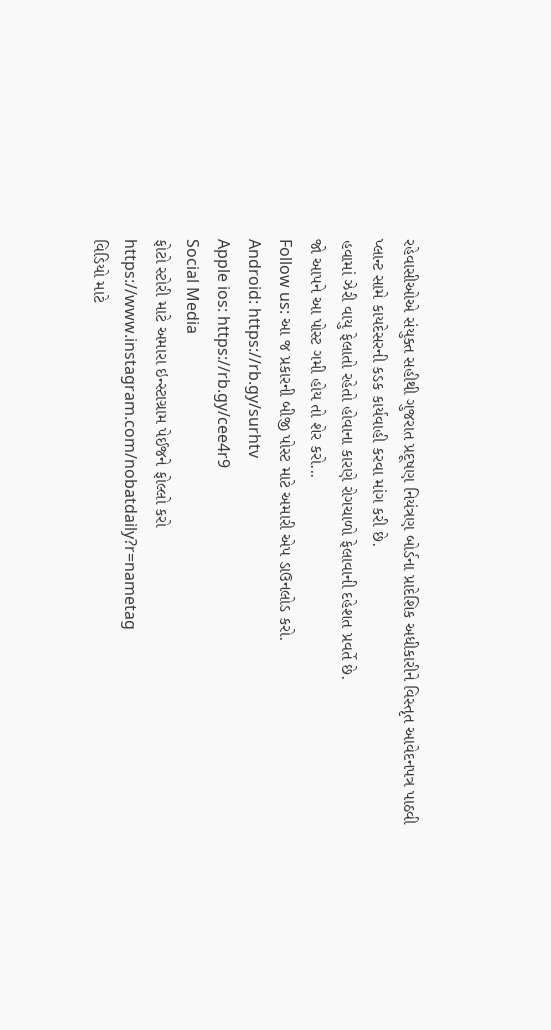રહેવાસીઓએ સંયુક્ત સહીથી ગુજરાત પ્રદૂષણ નિયંત્રણ બોર્ડના પ્રાદેશિક અધીકારીને વિસ્તૃત આવેદનપત્ર પાઠવી પ્લાન્ટ સામે કાયદેસરની કડક કાર્યવાહી કરવા માંગ કરી છે.
હવામાં ઝેરી વાયુ ફેલાતો રહેતો હોવાના કારણે રોગચાળો ફેલાવાની દહેશત પ્રવર્તે છે.
જો આપને આ પોસ્ટ ગમી હોય તો શેર કરો...
Follow us: આ જ પ્રકારની બીજી પોસ્ટ માટે અમારી એપ ડાઉનલોડ કરો.
Android: https://rb.gy/surhtv
Apple ios: https://rb.gy/cee4r9
Social Media
ફોટો સ્ટોરી માટે અમારા ઇન્સ્ટાગ્રામ પેઈજને ફોલ્લો કરો
https://www.instagram.com/nobatdaily?r=nametag
વિડિયો માટે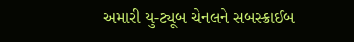અમારી યુ-ટ્યૂબ ચેનલને સબસ્ક્રાઈબ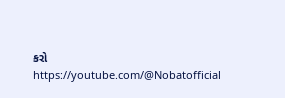કરો
https://youtube.com/@Nobatofficial